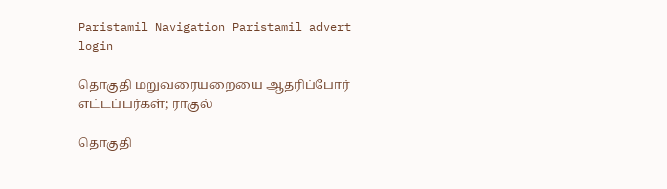Paristamil Navigation Paristamil advert login

தொகுதி மறுவரையறையை ஆதரிப்போர் எட்டப்பர்கள்; ராகுல்

தொகுதி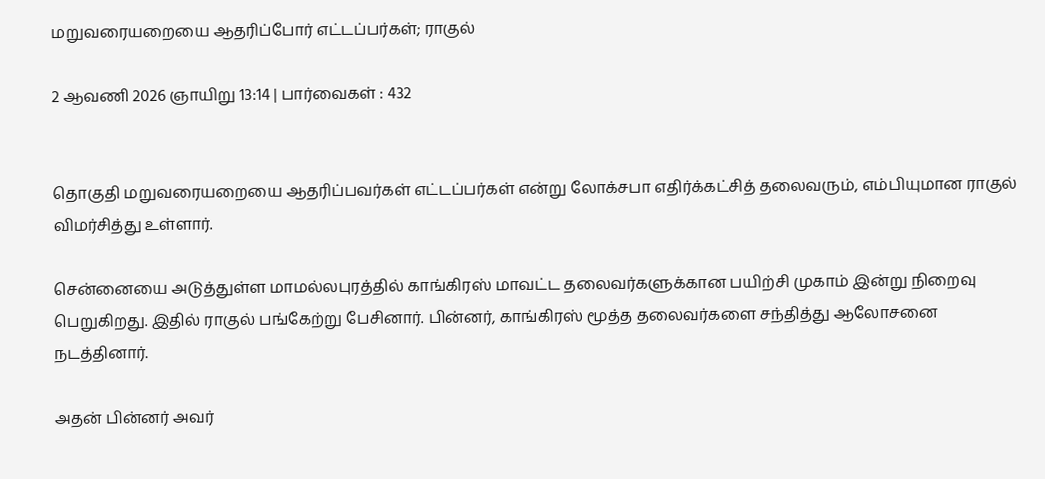மறுவரையறையை ஆதரிப்போர் எட்டப்பர்கள்; ராகுல்

2 ஆவணி 2026 ஞாயிறு 13:14 | பார்வைகள் : 432


தொகுதி மறுவரையறையை ஆதரிப்பவர்கள் எட்டப்பர்கள் என்று லோக்சபா எதிர்க்கட்சித் தலைவரும், எம்பியுமான ராகுல் விமர்சித்து உள்ளார்.

சென்னையை அடுத்துள்ள மாமல்லபுரத்தில் காங்கிரஸ் மாவட்ட தலைவர்களுக்கான பயிற்சி முகாம் இன்று நிறைவு பெறுகிறது. இதில் ராகுல் பங்கேற்று பேசினார். பின்னர், காங்கிரஸ் மூத்த தலைவர்களை சந்தித்து ஆலோசனை நடத்தினார்.

அதன் பின்னர் அவர்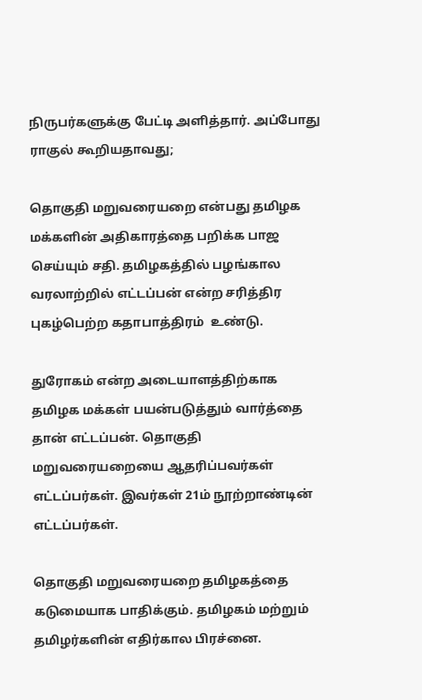நிருபர்களுக்கு பேட்டி அளித்தார். அப்போது ராகுல் கூறியதாவது;

தொகுதி மறுவரையறை என்பது தமிழக மக்களின் அதிகாரத்தை பறிக்க பாஜ செய்யும் சதி. தமிழகத்தில் பழங்கால வரலாற்றில் எட்டப்பன் என்ற சரித்திர புகழ்பெற்ற கதாபாத்திரம்  உண்டு.

துரோகம் என்ற அடையாளத்திற்காக தமிழக மக்கள் பயன்படுத்தும் வார்த்தை தான் எட்டப்பன். தொகுதி மறுவரையறையை ஆதரிப்பவர்கள் எட்டப்பர்கள். இவர்கள் 21ம் நூற்றாண்டின் எட்டப்பர்கள்.

தொகுதி மறுவரையறை தமிழகத்தை கடுமையாக பாதிக்கும். தமிழகம் மற்றும் தமிழர்களின் எதிர்கால பிரச்னை.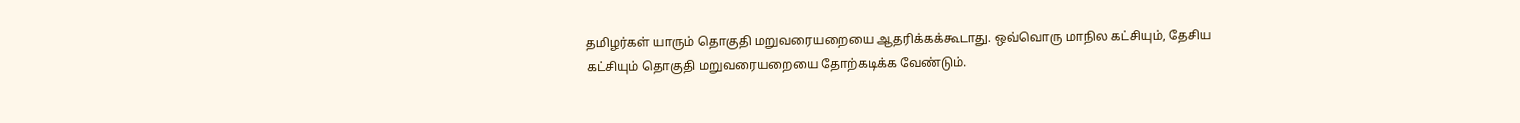தமிழர்கள் யாரும் தொகுதி மறுவரையறையை ஆதரிக்கக்கூடாது. ஒவ்வொரு மாநில கட்சியும், தேசிய கட்சியும் தொகுதி மறுவரையறையை தோற்கடிக்க வேண்டும்.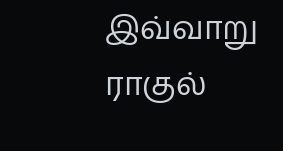இவ்வாறு ராகுல்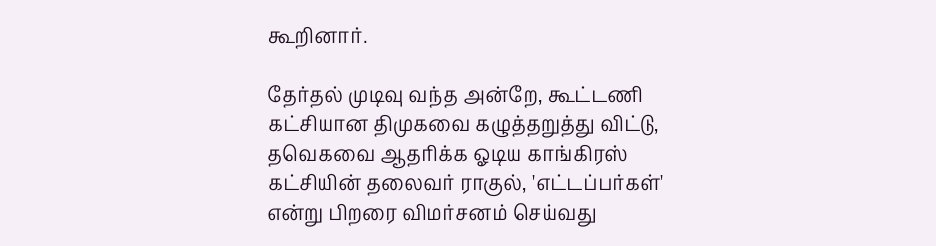கூறினார்.

தேர்தல் முடிவு வந்த அன்றே, கூட்டணி கட்சியான திமுகவை கழுத்தறுத்து விட்டு, தவெகவை ஆதரிக்க ஓடிய காங்கிரஸ் கட்சியின் தலைவர் ராகுல், 'எட்டப்பர்கள்' என்று பிறரை விமர்சனம் செய்வது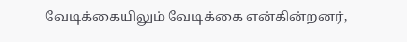வேடிக்கையிலும் வேடிக்கை என்கின்றனர்,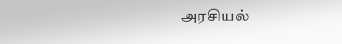அரசியல்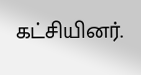கட்சியினர்.